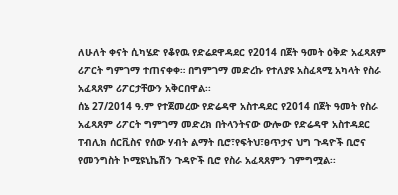ለሁለት ቀናት ሲካሄድ የቆየዉ የድሬደዋዳደር የ2014 በጀት ዓመት ዕቅድ አፈጻጸም ሪፖርት ግምገማ ተጠናቀቀ። በግምገማ መድረኩ የተለያዩ አስፈጻሚ አካላት የስራ አፈጻጸም ሪፖርታቸውን አቅርበዋል፡፡
ሰኔ 27/2014 ዓ.ም የተጀመረው የድሬዳዋ አስተዳደር የ2014 በጀት ዓመት የስራ አፈጻጸም ሪፖርት ግምገማ መድረክ በትላንትናው ውሎው የድሬዳዋ አስተዳደር ፐብሊክ ሰርቪስና የሰው ሃብት ልማት ቢሮ፣የፍትህ፣ፀጥታና ህግ ጉዳዮች ቢሮና የመንግስት ኮሚዩኒኬሽን ጉዳዮች ቢሮ የስራ አፈጻጸምን ገምግሟል፡፡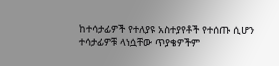ከተሳታፊዎች የተለያዩ አስተያየቶች የተሰጡ ሲሆን ተሳታፊዎቹ ላነሷቸው ጥያቄዎችም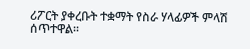ሪፖርት ያቀረቡት ተቋማት የስራ ሃላፊዎች ምላሽ ሰጥተዋል፡፡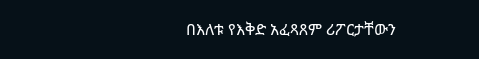በእለቱ የእቅድ አፈጻጸም ሪፖርታቸውን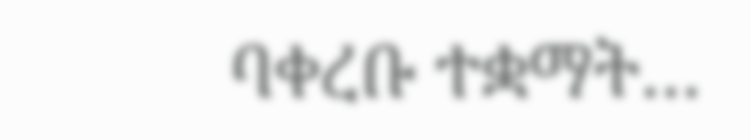ባቀረቡ ተቋማት…